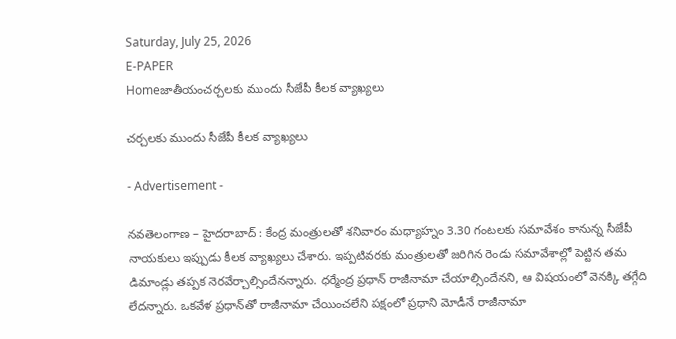Saturday, July 25, 2026
E-PAPER
Homeజాతీయంచర్చలకు ముందు సీజేపీ కీలక వ్యాఖ్యలు

చర్చలకు ముందు సీజేపీ కీలక వ్యాఖ్యలు

- Advertisement -

నవతెలంగాణ – హైదరాబాద్ : కేంద్ర మంత్రులతో శనివారం మధ్యాహ్నం 3.30 గంటలకు సమావేశం కానున్న సీజేపీ నాయకులు ఇప్పుడు కీలక వ్యాఖ్యలు చేశారు. ఇప్పటివరకు మంత్రులతో జరిగిన రెండు సమావేశాల్లో పెట్టిన తమ డిమాండ్లు తప్పక నెరవేర్చాల్సిందేనన్నారు. ధర్మేంద్ర ప్రధాన్‌ రాజీనామా చేయాల్సిందేనని, ఆ విషయంలో వెనక్కి తగ్గేది లేదన్నారు. ఒకవేళ ప్రధాన్‌తో రాజీనామా చేయించలేని పక్షంలో ప్రధాని మోడీనే రాజీనామా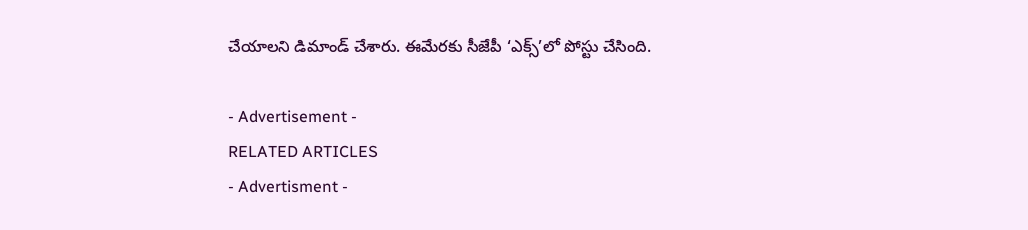చేయాలని డిమాండ్‌ చేశారు. ఈమేరకు సీజేపీ ‘ఎక్స్‌’లో పోస్టు చేసింది.

- Advertisement -
RELATED ARTICLES
- Advertisment -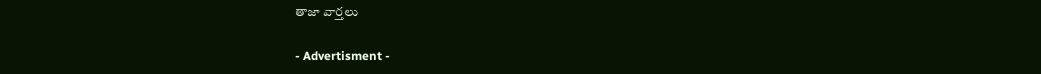తాజా వార్తలు

- Advertisment -